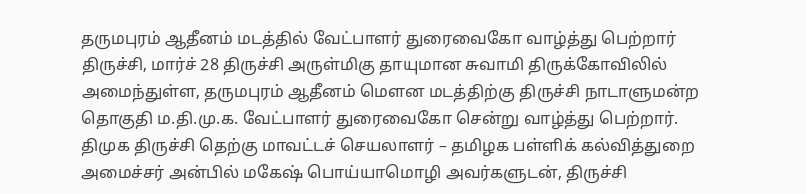தருமபுரம் ஆதீனம் மடத்தில் வேட்பாளர் துரைவைகோ வாழ்த்து பெற்றார்
திருச்சி, மார்ச் 28 திருச்சி அருள்மிகு தாயுமான சுவாமி திருக்கோவிலில் அமைந்துள்ள, தருமபுரம் ஆதீனம் மௌன மடத்திற்கு திருச்சி நாடாளுமன்ற தொகுதி ம.தி.மு.க. வேட்பாளர் துரைவைகோ சென்று வாழ்த்து பெற்றார்.
திமுக திருச்சி தெற்கு மாவட்டச் செயலாளர் – தமிழக பள்ளிக் கல்வித்துறை அமைச்சர் அன்பில் மகேஷ் பொய்யாமொழி அவர்களுடன், திருச்சி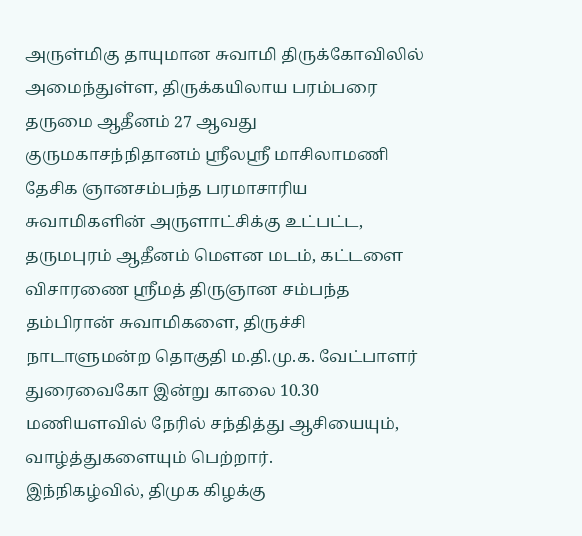அருள்மிகு தாயுமான சுவாமி திருக்கோவிலில் அமைந்துள்ள, திருக்கயிலாய பரம்பரை தருமை ஆதீனம் 27 ஆவது குருமகாசந்நிதானம் ஸ்ரீலஸ்ரீ மாசிலாமணி தேசிக ஞானசம்பந்த பரமாசாரிய சுவாமிகளின் அருளாட்சிக்கு உட்பட்ட, தருமபுரம் ஆதீனம் மௌன மடம், கட்டளை விசாரணை ஸ்ரீமத் திருஞான சம்பந்த தம்பிரான் சுவாமிகளை, திருச்சி நாடாளுமன்ற தொகுதி ம.தி.மு.க. வேட்பாளர் துரைவைகோ இன்று காலை 10.30 மணியளவில் நேரில் சந்தித்து ஆசியையும், வாழ்த்துகளையும் பெற்றார்.
இந்நிகழ்வில், திமுக கிழக்கு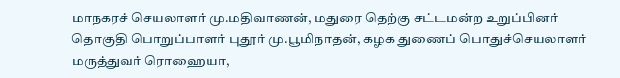மாநகரச் செயலாளர் மு.மதிவாணன், மதுரை தெற்கு சட்டமன்ற உறுப்பினர் தொகுதி பொறுப்பாளர் புதூர் மு.பூமிநாதன், கழக துணைப் பொதுச்செயலாளர் மருத்துவர் ரொஹையா,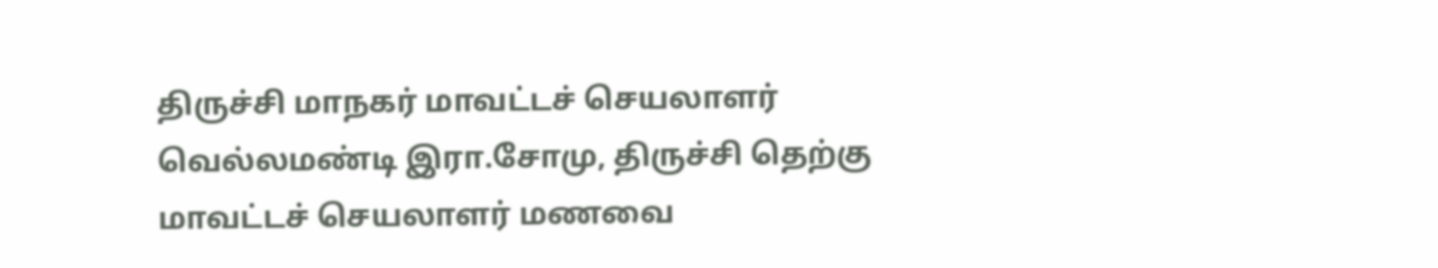திருச்சி மாநகர் மாவட்டச் செயலாளர் வெல்லமண்டி இரா.சோமு, திருச்சி தெற்கு மாவட்டச் செயலாளர் மணவை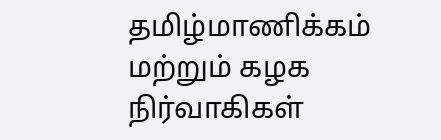தமிழ்மாணிக்கம் மற்றும் கழக நிர்வாகிகள்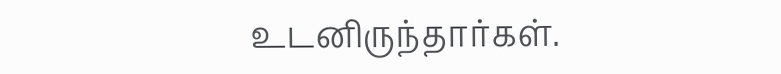உடனிருந்தார்கள்.